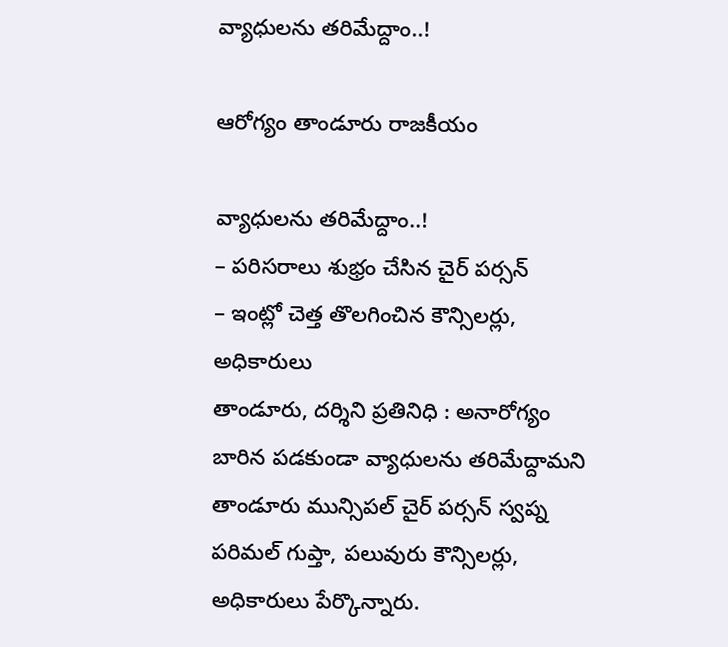వ్యాధులను తరిమేద్దాం..!

ఆరోగ్యం తాండూరు రాజకీయం

వ్యాధులను తరిమేద్దాం..!
– పరిసరాలు శుభ్రం చేసిన చైర్ పర్సన్
– ఇంట్లో చెత్త తొలగించిన కౌన్సిలర్లు, అధికారులు
తాండూరు, దర్శిని ప్రతినిధి : అనారోగ్యం బారిన పడకుండా వ్యాధులను తరిమేద్దామని తాండూరు మున్సిపల్ చైర్ పర్సన్ స్వప్న పరిమల్ గుప్తా, పలువురు కౌన్సిలర్లు, అధికారులు పేర్కొన్నారు.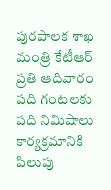పురపాలక శాఖ మంత్రి కేటీఆర్ ప్రతి ఆదివారం పది గంటలకు పది నిమిషాలు కార్యక్రమానికి పిలుపు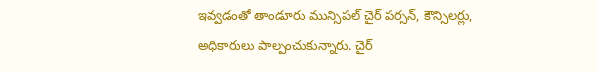ఇవ్వడంతో తాండూరు మున్సిపల్ చైర్ పర్సన్, కౌన్సిలర్లు, అధికారులు పాల్పంచుకున్నారు. చైర్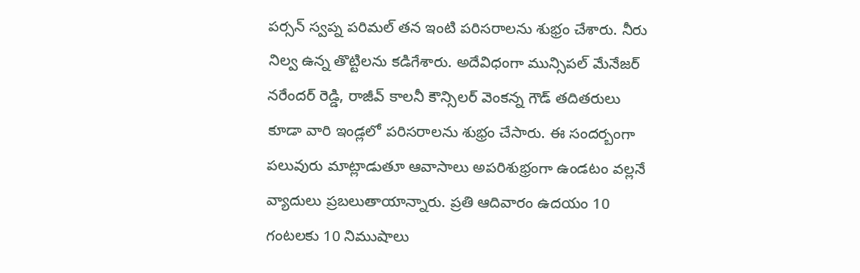పర్సన్ స్వప్న పరిమల్ తన ఇంటి పరిసరాలను శుభ్రం చేశారు. నీరు నిల్వ ఉన్న తొట్టిలను కడిగేశారు. అదేవిధంగా మున్సిపల్ మేనేజర్ నరేందర్ రెడ్డి, రాజీవ్ కాలనీ కౌన్సిలర్ వెంకన్న గౌడ్ తదితరులు కూడా వారి ఇండ్లలో పరిసరాలను శుభ్రం చేసారు. ఈ సందర్బంగా పలువురు మాట్లాడుతూ ఆవాసాలు అపరిశుభ్రంగా ఉండటం వల్లనే వ్యాదులు ప్రబలుతాయాన్నారు. ప్రతి ఆదివారం ఉదయం 10 గంటలకు 10 నిముషాలు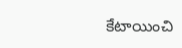కేటాయించి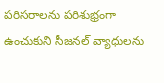పరిసరాలను పరిశుభ్రంగా ఉంచుకుని సీజనల్ వ్యాధులను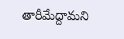తారీమేద్దామని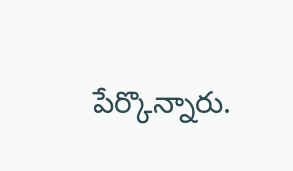పేర్కొన్నారు.